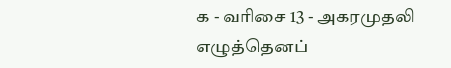க - வரிசை 13 - அகரமுதலி
எழுத்தெனப்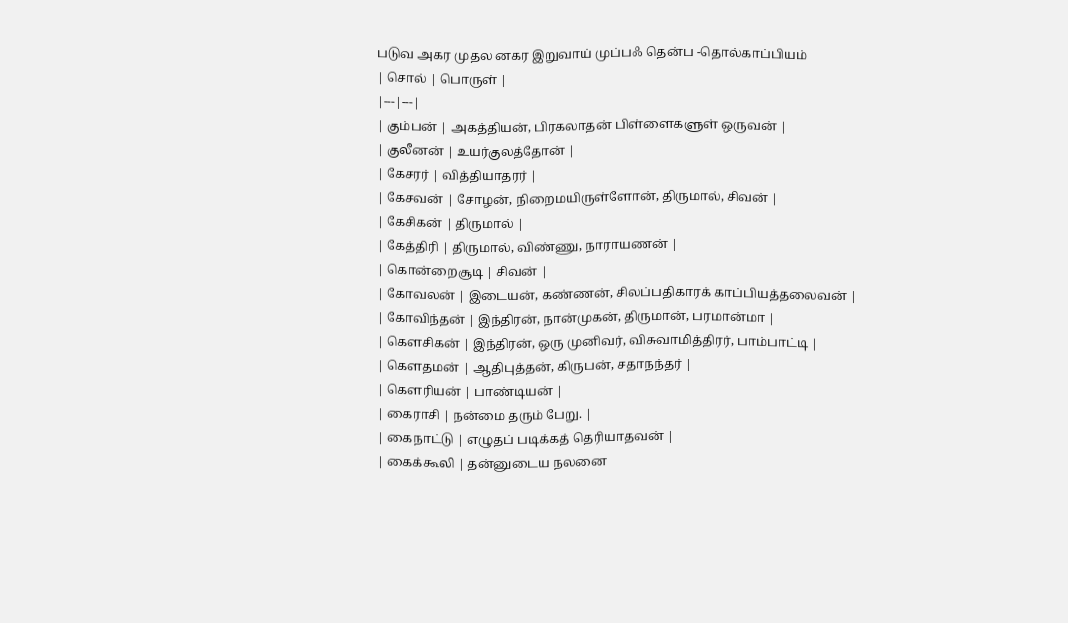படுவ அகர முதல னகர இறுவாய் முப்பஃ தென்ப -தொல்காப்பியம்
| சொல் | பொருள் |
|---|---|
| கும்பன் | அகத்தியன், பிரகலாதன் பிள்ளைகளுள் ஒருவன் |
| குலீனன் | உயர்குலத்தோன் |
| கேசரர் | வித்தியாதரர் |
| கேசவன் | சோழன், நிறைமயிருள்ளோன், திருமால், சிவன் |
| கேசிகன் | திருமால் |
| கேத்திரி | திருமால், விண்ணு, நாராயணன் |
| கொன்றைசூடி | சிவன் |
| கோவலன் | இடையன், கண்ணன், சிலப்பதிகாரக் காப்பியத்தலைவன் |
| கோவிந்தன் | இந்திரன், நான்முகன், திருமான், பரமான்மா |
| கௌசிகன் | இந்திரன், ஒரு முனிவர், விசுவாமித்திரர், பாம்பாட்டி |
| கௌதமன் | ஆதிபுத்தன், கிருபன், சதாநந்தர் |
| கௌரியன் | பாண்டியன் |
| கைராசி | நன்மை தரும் பேறு. |
| கைநாட்டு | எழுதப் படிக்கத் தெரியாதவன் |
| கைக்கூலி | தன்னுடைய நலனை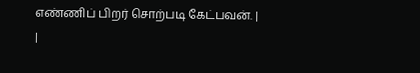எண்ணிப் பிறர் சொற்படி கேட்பவன். |
|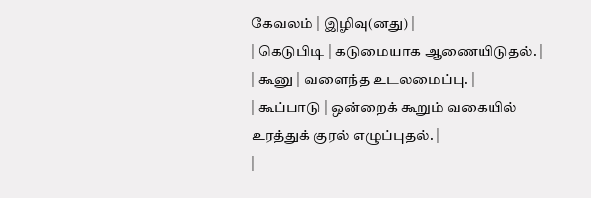கேவலம் | இழிவு(னது) |
| கெடுபிடி | கடுமையாக ஆணையிடுதல். |
| கூனு | வளைந்த உடலமைப்பு. |
| கூப்பாடு | ஒன்றைக் கூறும் வகையில் உரத்துக் குரல் எழுப்புதல். |
|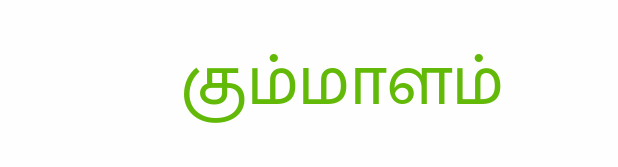கும்மாளம்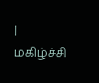| மகிழ்ச்சி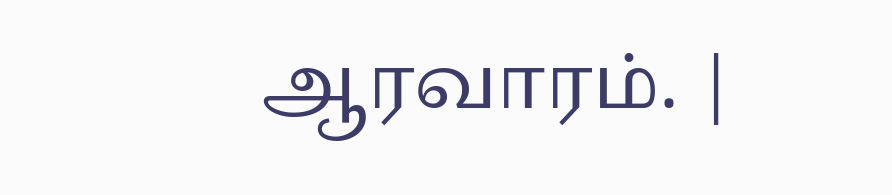ஆரவாரம். |